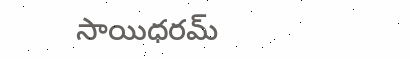సాయిధరమ్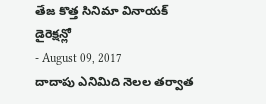తేజ కొత్త సినిమా వినాయక్ డైరెక్షన్లో
- August 09, 2017
దాదాపు ఎనిమిది నెలల తర్వాత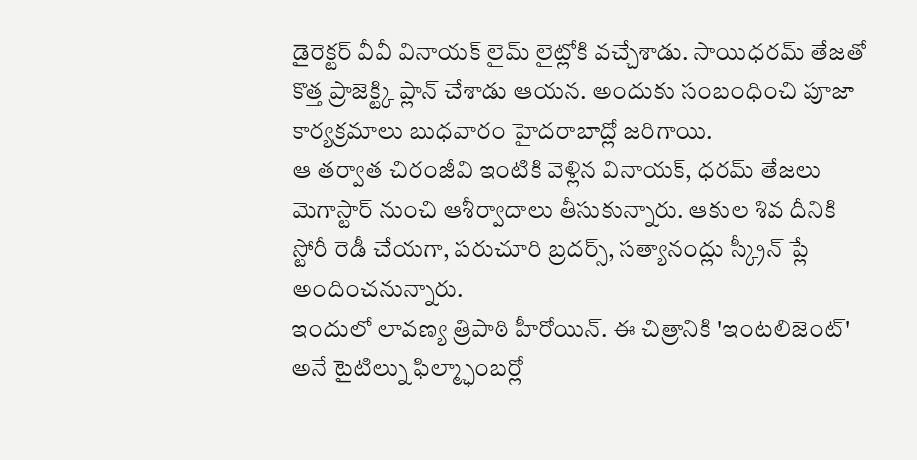డైరెక్టర్ వీవీ వినాయక్ లైమ్ లైట్లోకి వచ్చేశాడు. సాయిధరమ్ తేజతో కొత్త ప్రాజెక్ట్కి ప్లాన్ చేశాడు ఆయన. అందుకు సంబంధించి పూజా కార్యక్రమాలు బుధవారం హైదరాబాద్లో జరిగాయి.
ఆ తర్వాత చిరంజీవి ఇంటికి వెళ్లిన వినాయక్, ధరమ్ తేజలు మెగాస్టార్ నుంచి ఆశీర్వాదాలు తీసుకున్నారు. ఆకుల శివ దీనికి స్టోరీ రెడీ చేయగా, పరుచూరి బ్రదర్స్, సత్యానంద్లు స్క్రీన్ ప్లే అందించనున్నారు.
ఇందులో లావణ్య త్రిపాఠి హీరోయిన్. ఈ చిత్రానికి 'ఇంటలిజెంట్' అనే టైటిల్ను ఫిల్మ్ఛాంబర్లో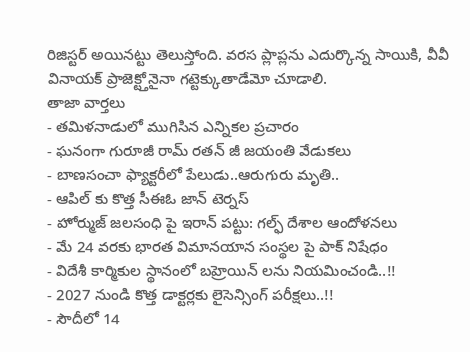రిజిస్టర్ అయినట్టు తెలుస్తోంది. వరస ప్లాప్లను ఎదుర్కొన్న సాయికి, వీవీ వినాయక్ ప్రాజెక్ట్తోనైనా గట్టెక్కుతాడేమో చూడాలి.
తాజా వార్తలు
- తమిళనాడులో ముగిసిన ఎన్నికల ప్రచారం
- ఘనంగా గురూజీ రామ్ రతన్ జీ జయంతి వేడుకలు
- బాణసంచా ఫ్యాక్టరీలో పేలుడు..ఆరుగురు మృతి..
- ఆపిల్ కు కొత్త సీఈఓ జాన్ టెర్నస్
- హోర్ముజ్ జలసంధి పై ఇరాన్ పట్టు: గల్ఫ్ దేశాల ఆందోళనలు
- మే 24 వరకు భారత విమానయాన సంస్థల పై పాక్ నిషేధం
- విదేశీ కార్మికుల స్థానంలో బహ్రెయిన్ లను నియమించండి..!!
- 2027 నుండి కొత్త డాక్టర్లకు లైసెన్సింగ్ పరీక్షలు..!!
- సౌదీలో 14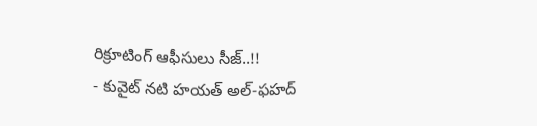రిక్రూటింగ్ ఆఫీసులు సీజ్..!!
- కువైట్ నటి హయత్ అల్-ఫహద్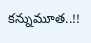కన్నుమూత..!!